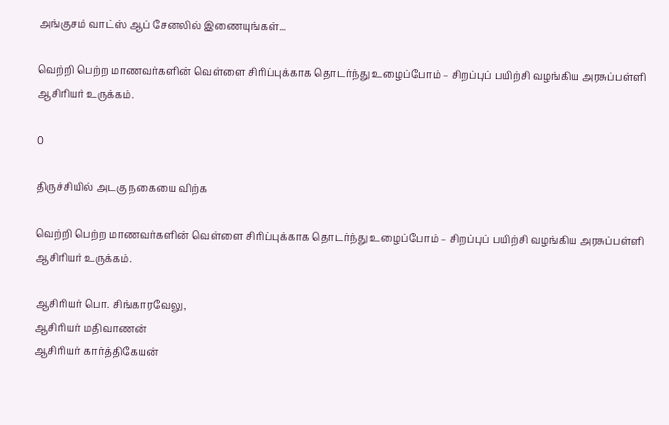அங்குசம் வாட்ஸ் ஆப் சேனலில் இணையுங்கள்...

வெற்றி பெற்ற மாணவர்களின் வெள்ளை சிரிப்புக்காக தொடர்ந்து உழைப்போம் – சிறப்புப் பயிற்சி வழங்கிய அரசுப்பள்ளி ஆசிரியர் உருக்கம்.

0

திருச்சியில் அடகு நகையை விற்க

வெற்றி பெற்ற மாணவர்களின் வெள்ளை சிரிப்புக்காக தொடர்ந்து உழைப்போம் – சிறப்புப் பயிற்சி வழங்கிய அரசுப்பள்ளி ஆசிரியர் உருக்கம்.

ஆசிரியர் பொ. சிங்காரவேலு,
ஆசிரியர் மதிவாணன்
ஆசிரியர் கார்த்திகேயன்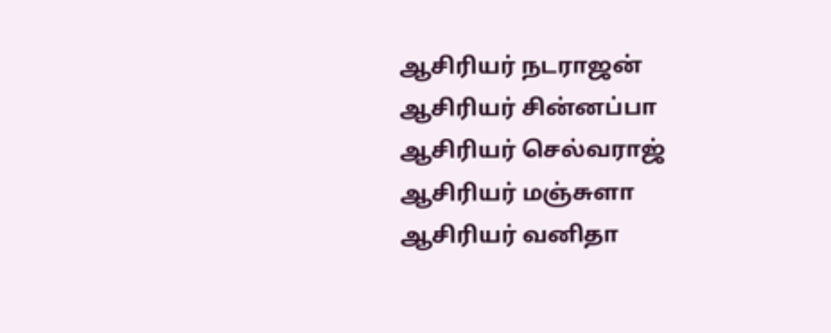ஆசிரியர் நடராஜன்
ஆசிரியர் சின்னப்பா
ஆசிரியர் செல்வராஜ்
ஆசிரியர் மஞ்சுளா
ஆசிரியர் வனிதா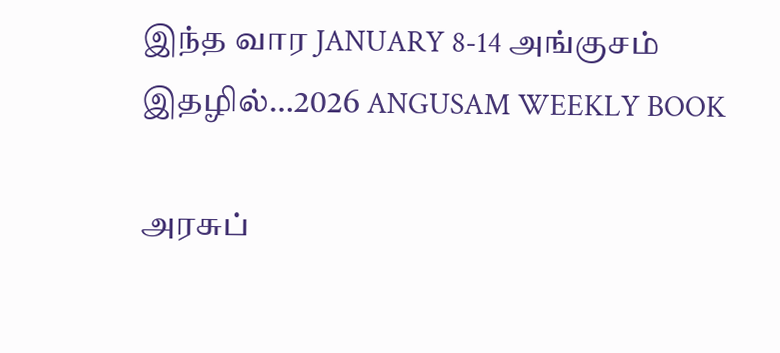இந்த வார JANUARY 8-14 அங்குசம் இதழில்…2026 ANGUSAM WEEKLY BOOK

அரசுப்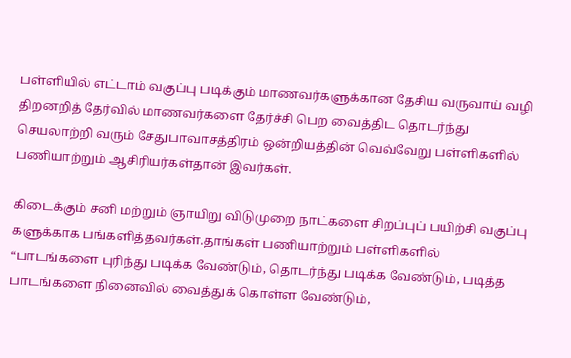பள்ளியில் எட்டாம் வகுப்பு படிக்கும் மாணவர்களுக்கான தேசிய வருவாய் வழி திறனறித் தேர்வில் மாணவர்களை தேர்ச்சி பெற வைத்திட தொடர்ந்து செயலாற்றி வரும் சேதுபாவாசத்திரம் ஒன்றியத்தின் வெவ்வேறு பள்ளிகளில் பணியாற்றும் ஆசிரியர்கள்தான் இவர்கள்.

கிடைக்கும் சனி மற்றும் ஞாயிறு விடுமுறை நாட்களை சிறப்புப் பயிற்சி வகுப்பு களுக்காக பங்களித்தவர்கள்.தாங்கள் பணியாற்றும் பள்ளிகளில் “பாடங்களை புரிந்து படிக்க வேண்டும், தொடர்ந்து படிக்க வேண்டும், படித்த பாடங்களை நினைவில் வைத்துக் கொள்ள வேண்டும்,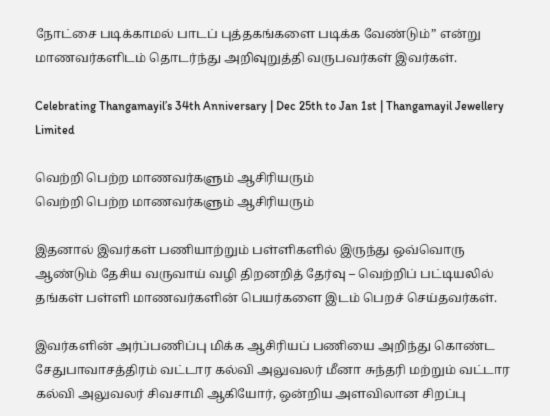நோட்சை படிக்காமல் பாடப் புத்தகங்களை படிக்க வேண்டும்” என்று மாணவர்களிடம் தொடர்ந்து அறிவுறுத்தி வருபவர்கள் இவர்கள்.

Celebrating Thangamayil’s 34th Anniversary | Dec 25th to Jan 1st | Thangamayil Jewellery Limited

வெற்றி பெற்ற மாணவர்களும் ஆசிரியரும்
வெற்றி பெற்ற மாணவர்களும் ஆசிரியரும்

இதனால் இவர்கள் பணியாற்றும் பள்ளிகளில் இருந்து ஒவ்வொரு ஆண்டும் தேசிய வருவாய் வழி திறனறித் தேர்வு – வெற்றிப் பட்டியலில் தங்கள் பள்ளி மாணவர்களின் பெயர்களை இடம் பெறச் செய்தவர்கள்.

இவர்களின் அர்ப்பணிப்பு மிக்க ஆசிரியப் பணியை அறிந்து கொண்ட சேதுபாவாசத்திரம் வட்டார கல்வி அலுவலர் மீனா சுந்தரி மற்றும் வட்டார கல்வி அலுவலர் சிவசாமி ஆகியோர், ஒன்றிய அளவிலான சிறப்பு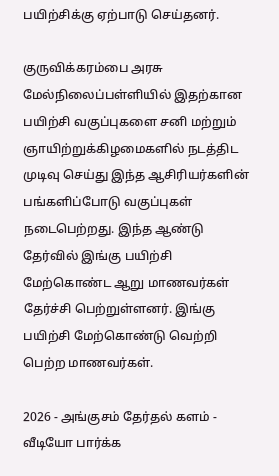பயிற்சிக்கு ஏற்பாடு செய்தனர்.

குருவிக்கரம்பை அரசு மேல்நிலைப்பள்ளியில் இதற்கான பயிற்சி வகுப்புகளை சனி மற்றும் ஞாயிற்றுக்கிழமைகளில் நடத்திட முடிவு செய்து இந்த ஆசிரியர்களின் பங்களிப்போடு வகுப்புகள் நடைபெற்றது. இந்த ஆண்டு தேர்வில் இங்கு பயிற்சி மேற்கொண்ட ஆறு மாணவர்கள் தேர்ச்சி பெற்றுள்ளனர். இங்கு பயிற்சி மேற்கொண்டு வெற்றி பெற்ற மாணவர்கள்.

2026 - அங்குசம் தேர்தல் களம் - வீடியோ பார்க்க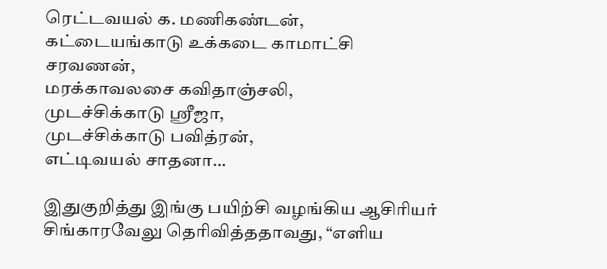ரெட்டவயல் க. மணிகண்டன்,
கட்டையங்காடு உக்கடை காமாட்சி சரவணன்,
மரக்காவலசை கவிதாஞ்சலி,
முடச்சிக்காடு ஸ்ரீஜா,
முடச்சிக்காடு பவித்ரன்,
எட்டிவயல் சாதனா…

இதுகுறித்து இங்கு பயிற்சி வழங்கிய ஆசிரியர் சிங்காரவேலு தெரிவித்ததாவது, “எளிய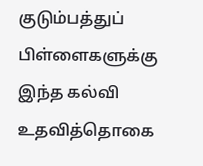குடும்பத்துப் பிள்ளைகளுக்கு இந்த கல்வி உதவித்தொகை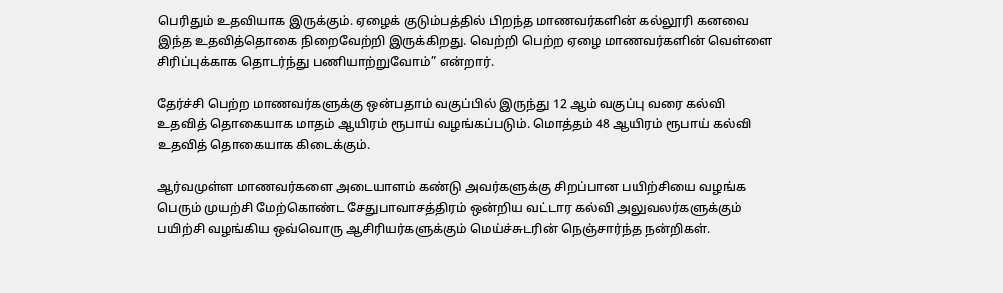பெரிதும் உதவியாக இருக்கும். ஏழைக் குடும்பத்தில் பிறந்த மாணவர்களின் கல்லூரி கனவை இந்த உதவித்தொகை நிறைவேற்றி இருக்கிறது. வெற்றி பெற்ற ஏழை மாணவர்களின் வெள்ளை சிரிப்புக்காக தொடர்ந்து பணியாற்றுவோம்” என்றார்.

தேர்ச்சி பெற்ற மாணவர்களுக்கு ஒன்பதாம் வகுப்பில் இருந்து 12 ஆம் வகுப்பு வரை கல்வி உதவித் தொகையாக மாதம் ஆயிரம் ரூபாய் வழங்கப்படும். மொத்தம் 48 ஆயிரம் ரூபாய் கல்வி உதவித் தொகையாக கிடைக்கும்.

ஆர்வமுள்ள மாணவர்களை அடையாளம் கண்டு அவர்களுக்கு சிறப்பான பயிற்சியை வழங்க பெரும் முயற்சி மேற்கொண்ட சேதுபாவாசத்திரம் ஒன்றிய வட்டார கல்வி அலுவலர்களுக்கும் பயிற்சி வழங்கிய ஒவ்வொரு ஆசிரியர்களுக்கும் மெய்ச்சுடரின் நெஞ்சார்ந்த நன்றிகள்.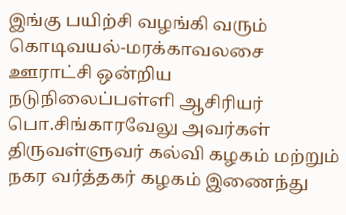இங்கு பயிற்சி வழங்கி வரும் கொடிவயல்-மரக்காவலசை ஊராட்சி ஒன்றிய நடுநிலைப்பள்ளி ஆசிரியர் பொ.சிங்காரவேலு அவர்கள் திருவள்ளுவர் கல்வி கழகம் மற்றும் நகர வர்த்தகர் கழகம் இணைந்து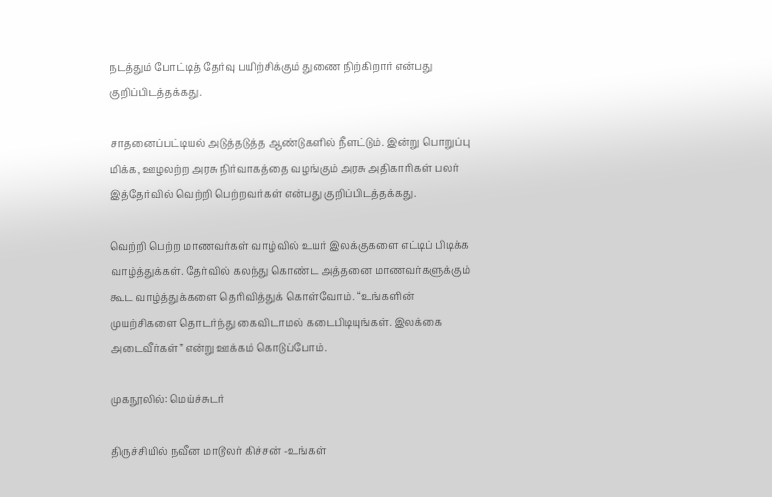நடத்தும் போட்டித் தேர்வு பயிற்சிக்கும் துணை நிற்கிறார் என்பது குறிப்பிடத்தக்கது.

சாதனைப்பட்டியல் அடுத்தடுத்த ஆண்டுகளில் நீளட்டும். இன்று பொறுப்பு மிக்க, ஊழலற்ற அரசு நிர்வாகத்தை வழங்கும் அரசு அதிகாரிகள் பலர் இத்தேர்வில் வெற்றி பெற்றவர்கள் என்பது குறிப்பிடத்தக்கது.

வெற்றி பெற்ற மாணவர்கள் வாழ்வில் உயர் இலக்குகளை எட்டிப் பிடிக்க வாழ்த்துக்கள். தேர்வில் கலந்து கொண்ட அத்தனை மாணவர்களுக்கும் கூட வாழ்த்துக்களை தெரிவித்துக் கொள்வோம். “உங்களின் முயற்சிகளை தொடர்ந்து கைவிடாமல் கடைபிடியுங்கள். இலக்கை அடைவீர்கள்” என்று ஊக்கம் கொடுப்போம்.

முகநூலில்: மெய்ச்சுடர்

திருச்சியில் நவீன மாடூலர் கிச்சன் -உங்கள்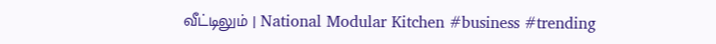வீட்டிலும் | National Modular Kitchen #business #trending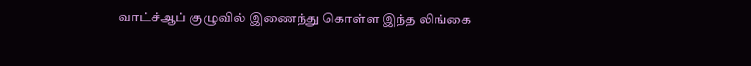வாட்ச்ஆப் குழுவில் இணைந்து கொள்ள இந்த லிங்கை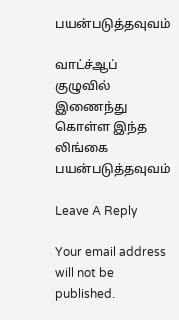பயன்படுத்தவுவம்

வாட்ச்ஆப் குழுவில் இணைந்து கொள்ள இந்த லிங்கை பயன்படுத்தவுவம்

Leave A Reply

Your email address will not be published.